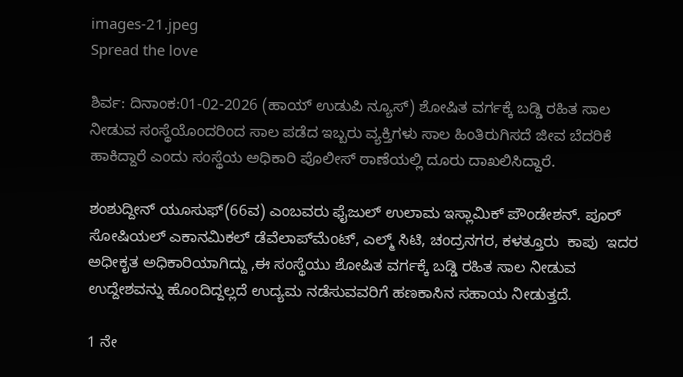images-21.jpeg
Spread the love

ಶಿರ್ವ: ದಿನಾಂಕ:01-02-2026 (ಹಾಯ್ ಉಡುಪಿ ನ್ಯೂಸ್) ಶೋಷಿತ ವರ್ಗಕ್ಕೆ ಬಡ್ಡಿ ರಹಿತ ಸಾಲ ನೀಡುವ ಸಂಸ್ಥೆಯೊಂದರಿಂದ ಸಾಲ ಪಡೆದ ಇಬ್ಬರು ವ್ಯಕ್ತಿಗಳು ಸಾಲ ಹಿಂತಿರುಗಿಸದೆ ಜೀವ ಬೆದರಿಕೆ ಹಾಕಿದ್ದಾರೆ ಎಂದು ಸಂಸ್ಥೆಯ ಅಧಿಕಾರಿ ಪೊಲೀಸ್ ಠಾಣೆಯಲ್ಲಿ ದೂರು ದಾಖಲಿಸಿದ್ದಾರೆ.

ಶಂಶುದ್ದೀನ್‌ ಯೂಸುಫ್‌(66ವ) ಎಂಬವರು ಫೈಜುಲ್‌ ಉಲಾಮ ಇಸ್ಲಾಮಿಕ್‌ ಪೌಂಡೇಶನ್‌. ಪೂರ್‌ ಸೋಷಿಯಲ್‌ ಎಕಾನಮಿಕಲ್‌ ಡೆವೆಲಾಪ್‌ಮೆಂಟ್‌, ಎಲ್ಮ್‌ ಸಿಟಿ, ಚಂದ್ರನಗರ, ಕಳತ್ತೂರು  ಕಾಪು  ಇದರ ಅಧೀಕೃತ ಅಧಿಕಾರಿಯಾಗಿದ್ದು ,ಈ ಸಂಸ್ಥೆಯು ಶೋಷಿತ ವರ್ಗಕ್ಕೆ ಬಡ್ಡಿ ರಹಿತ ಸಾಲ ನೀಡುವ ಉದ್ದೇಶವನ್ನು ಹೊಂದಿದ್ದಲ್ಲದೆ ಉದ್ಯಮ ನಡೆಸುವವರಿಗೆ ಹಣಕಾಸಿನ ಸಹಾಯ ನೀಡುತ್ತದೆ.

1 ನೇ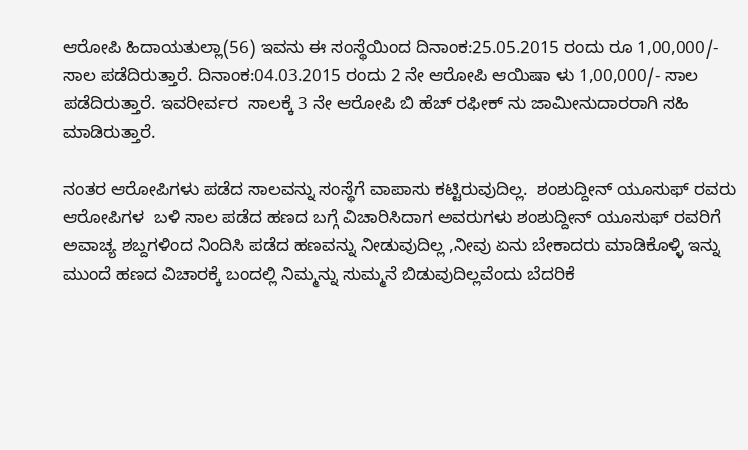ಆರೋಪಿ ಹಿದಾಯತುಲ್ಲಾ(56) ಇವನು ಈ ಸಂಸ್ಥೆಯಿಂದ ದಿನಾಂಕ:25.05.2015 ರಂದು ರೂ 1,00,000/- ಸಾಲ ಪಡೆದಿರುತ್ತಾರೆ. ದಿನಾಂಕ:04.03.2015 ರಂದು 2 ನೇ ಆರೋಪಿ ಆಯಿಷಾ ಳು 1,00,000/- ಸಾಲ ಪಡೆದಿರುತ್ತಾರೆ. ಇವರೀರ್ವರ  ಸಾಲಕ್ಕೆ 3 ನೇ ಆರೋಪಿ ಬಿ ಹೆಚ್‌ ರಫೀಕ್‌ ನು ಜಾಮೀನುದಾರರಾಗಿ ಸಹಿ ಮಾಡಿರುತ್ತಾರೆ.

ನಂತರ ಆರೋಪಿಗಳು ಪಡೆದ ಸಾಲವನ್ನು ಸಂಸ್ಥೆಗೆ ವಾಪಾಸು ಕಟ್ಟಿರುವುದಿಲ್ಲ.  ಶಂಶುದ್ದೀನ್ ಯೂಸುಫ್ ರವರು ಆರೋಪಿಗಳ  ಬಳಿ ಸಾಲ ಪಡೆದ ಹಣದ ಬಗ್ಗೆ ವಿಚಾರಿಸಿದಾಗ ಅವರುಗಳು ಶಂಶುದ್ದೀನ್ ಯೂಸುಫ್ ರವರಿಗೆ  ಅವಾಚ್ಯ ಶಬ್ದಗಳಿಂದ ನಿಂದಿಸಿ ಪಡೆದ ಹಣವನ್ನು ನೀಡುವುದಿಲ್ಲ ,ನೀವು ಏನು ಬೇಕಾದರು ಮಾಡಿಕೊಳ್ಳಿ ಇನ್ನು ಮುಂದೆ ಹಣದ ವಿಚಾರಕ್ಕೆ ಬಂದಲ್ಲಿ ನಿಮ್ಮನ್ನು ಸುಮ್ಮನೆ ಬಿಡುವುದಿಲ್ಲವೆಂದು ಬೆದರಿಕೆ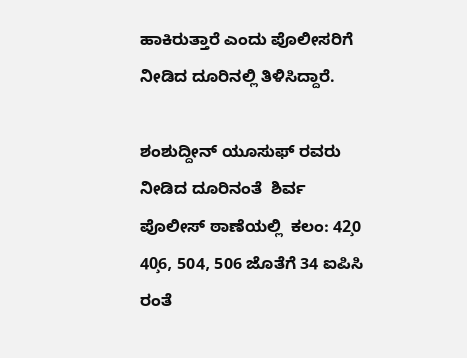ಹಾಕಿರುತ್ತಾರೆ ಎಂದು ಪೊಲೀಸರಿಗೆ ನೀಡಿದ ದೂರಿನಲ್ಲಿ ತಿಳಿಸಿದ್ದಾರೆ.

ಶಂಶುದ್ದೀನ್ ಯೂಸುಫ್ ರವರು ನೀಡಿದ ದೂರಿನಂತೆ  ಶಿರ್ವ ಪೊಲೀಸ್ ಠಾಣೆಯಲ್ಲಿ  ಕಲಂ: 42̧0 40̧6, 504, 506 ಜೊತೆಗೆ 34 ಐಪಿಸಿ ರಂತೆ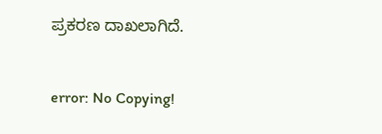ಪ್ರಕರಣ ದಾಖಲಾಗಿದೆ.

error: No Copying!